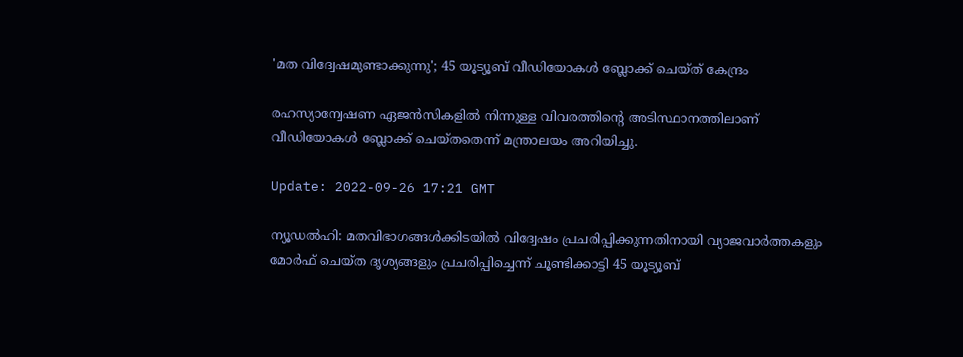'മത വിദ്വേഷമുണ്ടാക്കുന്നു'; 45 യൂട്യൂബ് വീഡിയോകൾ ബ്ലോക്ക് ചെയ്ത് കേന്ദ്രം

രഹസ്യാന്വേഷണ ഏജൻസികളിൽ നിന്നുള്ള വിവരത്തിന്റെ അടിസ്ഥാനത്തിലാണ് വീഡിയോകൾ ബ്ലോക്ക് ചെയ്തതെന്ന് മന്ത്രാലയം അറിയിച്ചു.

Update: 2022-09-26 17:21 GMT

ന്യൂഡൽഹി: മതവിഭാഗങ്ങൾക്കിടയിൽ വിദ്വേഷം പ്രചരിപ്പിക്കുന്നതിനായി വ്യാജവാർത്തകളും മോർഫ് ചെയ്ത ദൃശ്യങ്ങളും പ്രചരിപ്പിച്ചെന്ന് ചൂണ്ടിക്കാട്ടി 45 യൂട്യൂബ്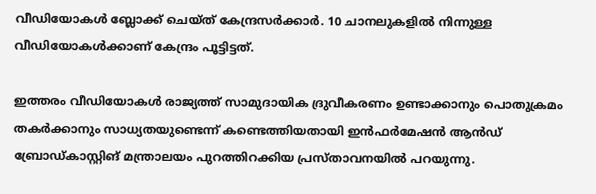വീഡിയോകൾ ബ്ലോക്ക് ചെയ്ത് കേന്ദ്രസർക്കാർ. 10 ചാനലുകളിൽ നിന്നുള്ള വീഡിയോകൾക്കാണ് കേന്ദ്രം പൂട്ടിട്ടത്.

ഇത്തരം വീഡിയോകൾ രാജ്യത്ത് സാമുദായിക ദ്രുവീകരണം ഉണ്ടാക്കാനും പൊതുക്രമം തകർക്കാനും സാധ്യതയുണ്ടെന്ന് കണ്ടെത്തിയതായി ഇൻഫർമേഷൻ ആൻഡ് ബ്രോഡ്കാസ്റ്റിങ് മന്ത്രാലയം പുറത്തിറക്കിയ പ്രസ്താവനയിൽ പറയുന്നു.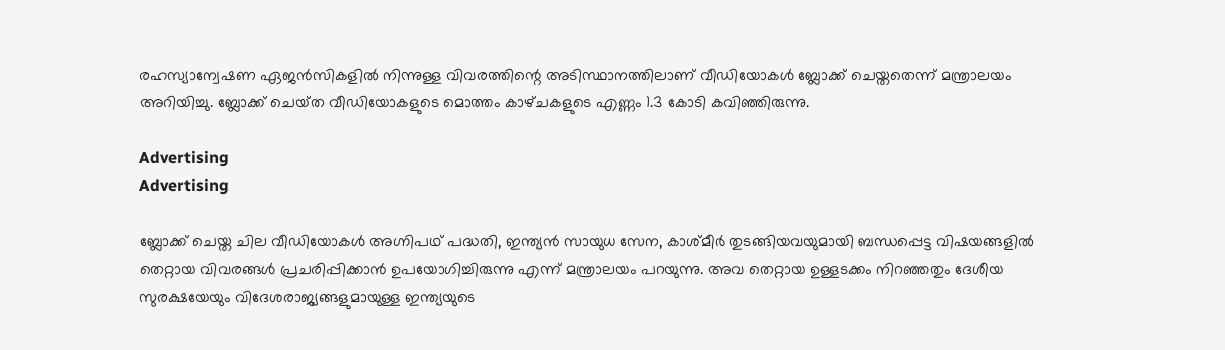രഹസ്യാന്വേഷണ ഏജൻസികളിൽ നിന്നുള്ള വിവരത്തിന്റെ അടിസ്ഥാനത്തിലാണ് വീഡിയോകൾ ബ്ലോക്ക് ചെയ്തതെന്ന് മന്ത്രാലയം അറിയിച്ചു. ബ്ലോക്ക് ചെയ്‌ത വീഡിയോകളുടെ മൊത്തം കാഴ്‌ചകളുടെ എണ്ണം 1.3 കോടി കവിഞ്ഞിരുന്നു.

Advertising
Advertising

ബ്ലോക്ക് ചെയ്ത ചില വീഡിയോകൾ അഗ്നിപഥ് പദ്ധതി, ഇന്ത്യൻ സായുധ സേന, കാശ്മീർ തുടങ്ങിയവയുമായി ബന്ധപ്പെട്ട വിഷയങ്ങളിൽ തെറ്റായ വിവരങ്ങൾ പ്രചരിപ്പിക്കാൻ ഉപയോഗിച്ചിരുന്നു എന്ന് മന്ത്രാലയം പറയുന്നു. അവ തെറ്റായ ഉള്ളടക്കം നിറഞ്ഞതും ദേശീയ സുരക്ഷയേയും വിദേശരാജ്യങ്ങളുമായുള്ള ഇന്ത്യയുടെ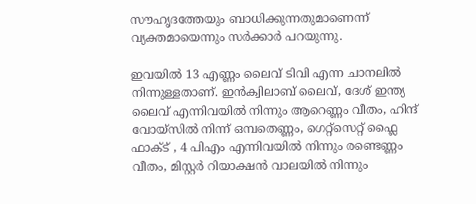സൗഹൃദത്തേയും ബാധിക്കുന്നതുമാണെന്ന് വ്യക്തമായെന്നും സർക്കാർ പറയുന്നു.

ഇവയിൽ 13 എണ്ണം ലൈവ് ടിവി എന്ന ചാനലിൽ നിന്നുള്ളതാണ്. ഇൻക്വിലാബ് ലൈവ്, ദേശ് ഇന്ത്യ ലൈവ് എന്നിവയിൽ നിന്നും ആറെണ്ണം വീതം, ഹിന്ദ് വോയ്സിൽ നിന്ന് ഒമ്പതെണ്ണം, ഗെറ്റ്സെറ്റ് ഫ്ലൈ ഫാക്ട് , 4 പിഎം എന്നിവയിൽ നിന്നും രണ്ടെണ്ണം വീതം, മിസ്റ്റർ റിയാക്ഷൻ വാലയിൽ നിന്നും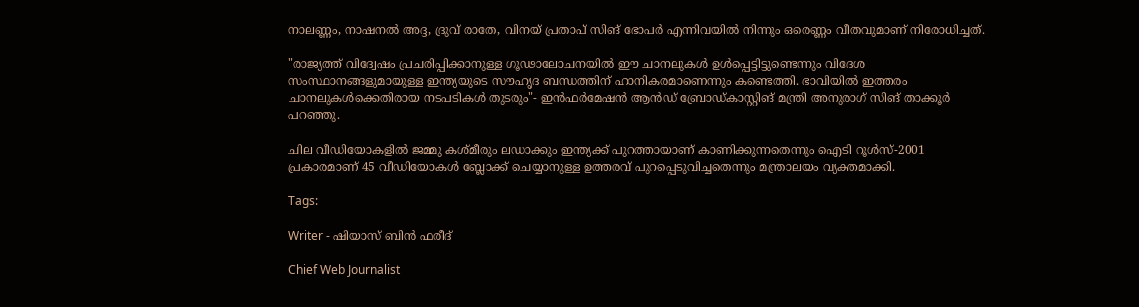നാലണ്ണം, നാഷനൽ അദ്ദ, ദ്രുവ് രാതേ, വിനയ് പ്രതാപ് സിങ് ഭോപർ എന്നിവയിൽ നിന്നും ഒരെണ്ണം വീതവുമാണ് നിരോധിച്ചത്.

"രാജ്യത്ത് വിദ്വേഷം പ്രചരിപ്പിക്കാനുള്ള ഗൂഢാലോചനയിൽ ഈ ചാനലുകൾ ഉൾപ്പെട്ടിട്ടുണ്ടെന്നും വിദേശ സംസ്ഥാനങ്ങളുമായുള്ള ഇന്ത്യയുടെ സൗഹൃദ ബന്ധത്തിന് ഹാനികരമാണെന്നും കണ്ടെത്തി. ഭാവിയിൽ ഇത്തരം ചാനലുകൾക്കെതിരായ നടപടികൾ തുടരും"- ഇൻഫർമേഷൻ ആൻഡ് ബ്രോഡ്കാസ്റ്റിങ് മന്ത്രി അനുരാഗ് സിങ് താക്കൂർ പറഞ്ഞു.

ചില വീഡിയോകളിൽ ജമ്മു കശ്മീരും ലഡാക്കും ഇന്ത്യക്ക് പുറത്തായാണ് കാണിക്കുന്നതെന്നും ഐടി റൂൾസ്-2001 പ്രകാരമാണ് 45 വീഡിയോകൾ ബ്ലോക്ക് ചെയ്യാനുള്ള ഉത്തരവ് പുറപ്പെടുവിച്ചതെന്നും മന്ത്രാലയം വ്യക്തമാക്കി.

Tags:

Writer - ഷിയാസ് ബിന്‍ ഫരീദ്

Chief Web Journalist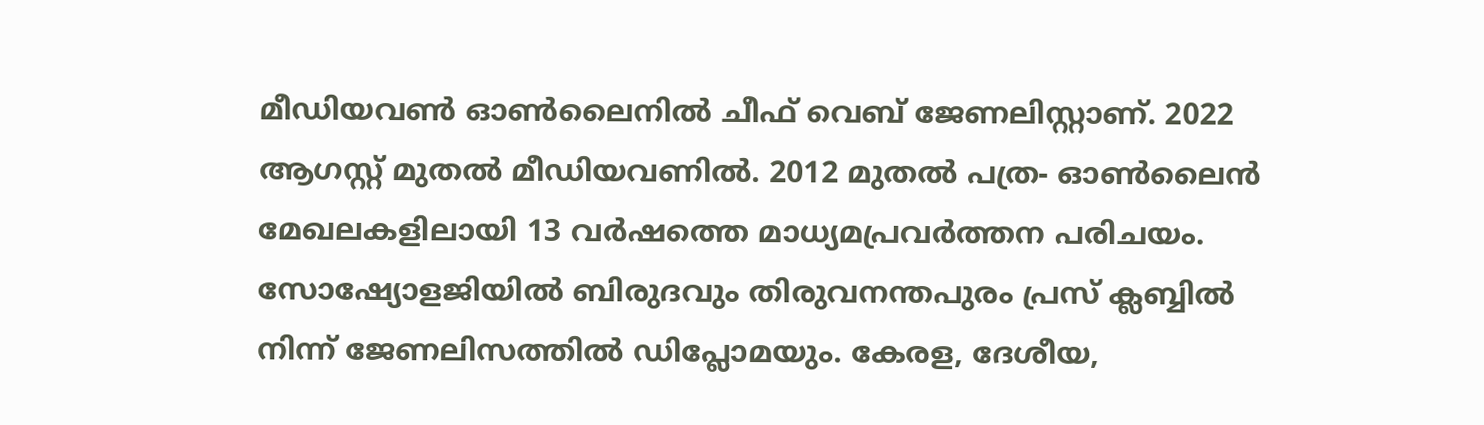മീഡിയവണ്‍ ഓണ്‍ലൈനില്‍ ചീഫ് വെബ് ജേണലിസ്റ്റാണ്. 2022 ആഗസ്റ്റ് മുതല്‍ മീഡിയവണില്‍. 2012 മുതല്‍ പത്ര- ഓണ്‍ലൈന്‍ മേഖലകളിലായി 13 വര്‍ഷത്തെ മാധ്യമപ്രവര്‍ത്തന പരിചയം. സോഷ്യോളജിയില്‍ ബിരുദവും തിരുവനന്തപുരം പ്രസ് ക്ലബ്ബില്‍ നിന്ന് ജേണലിസത്തില്‍ ഡിപ്ലോമയും. കേരള, ദേശീയ,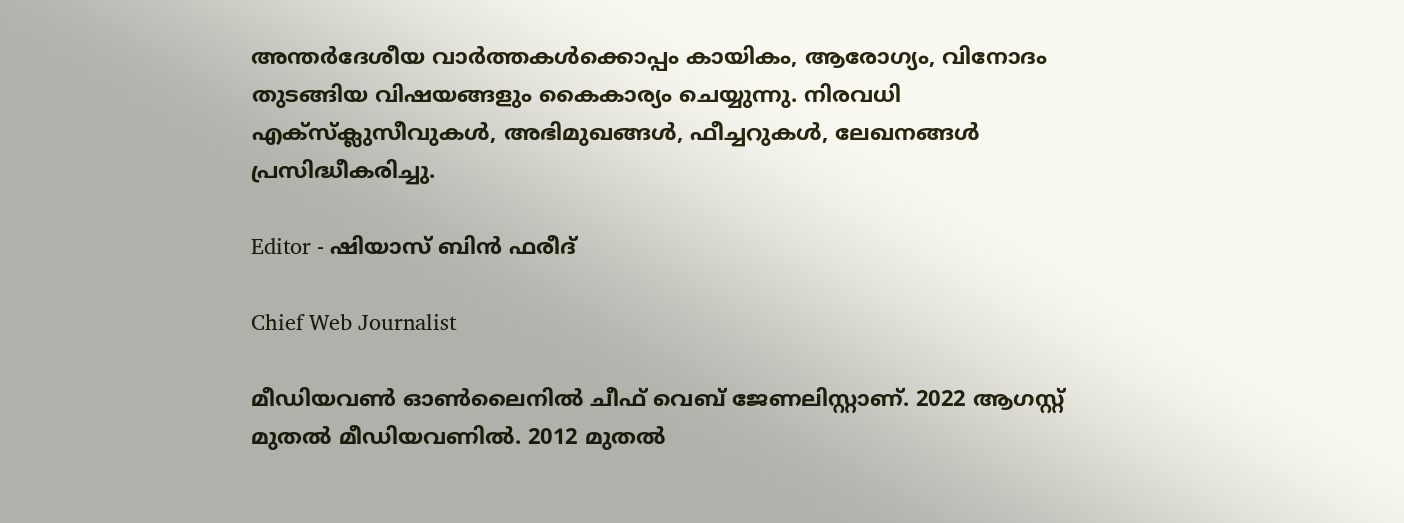അന്തര്‍ദേശീയ വാര്‍ത്തകള്‍ക്കൊപ്പം കായികം, ആരോഗ്യം, വിനോദം തുടങ്ങിയ വിഷയങ്ങളും കൈകാര്യം ചെയ്യുന്നു. നിരവധി എക്സ്ക്ലുസീവുകള്‍, അഭിമുഖങ്ങള്‍, ഫീച്ചറുകള്‍, ലേഖനങ്ങള്‍ പ്രസിദ്ധീകരിച്ചു.

Editor - ഷിയാസ് ബിന്‍ ഫരീദ്

Chief Web Journalist

മീഡിയവണ്‍ ഓണ്‍ലൈനില്‍ ചീഫ് വെബ് ജേണലിസ്റ്റാണ്. 2022 ആഗസ്റ്റ് മുതല്‍ മീഡിയവണില്‍. 2012 മുതല്‍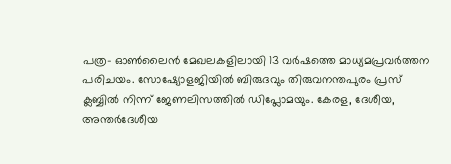പത്ര- ഓണ്‍ലൈന്‍ മേഖലകളിലായി 13 വര്‍ഷത്തെ മാധ്യമപ്രവര്‍ത്തന പരിചയം. സോഷ്യോളജിയില്‍ ബിരുദവും തിരുവനന്തപുരം പ്രസ് ക്ലബ്ബില്‍ നിന്ന് ജേണലിസത്തില്‍ ഡിപ്ലോമയും. കേരള, ദേശീയ, അന്തര്‍ദേശീയ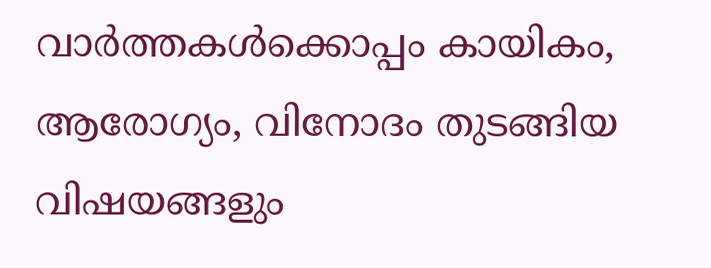വാര്‍ത്തകള്‍ക്കൊപ്പം കായികം, ആരോഗ്യം, വിനോദം തുടങ്ങിയ വിഷയങ്ങളും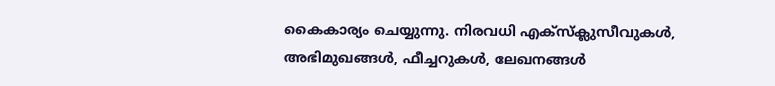കൈകാര്യം ചെയ്യുന്നു. നിരവധി എക്സ്ക്ലുസീവുകള്‍, അഭിമുഖങ്ങള്‍, ഫീച്ചറുകള്‍, ലേഖനങ്ങള്‍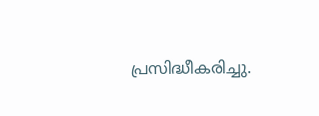പ്രസിദ്ധീകരിച്ചു.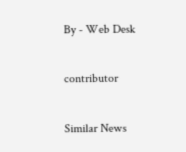By - Web Desk

contributor

Similar News